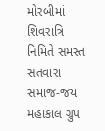મોરબીમાં શિવરાત્રિ નિમિતે સમસ્ત સતવારા સમાજ-જય મહાકાલ ગ્રુપ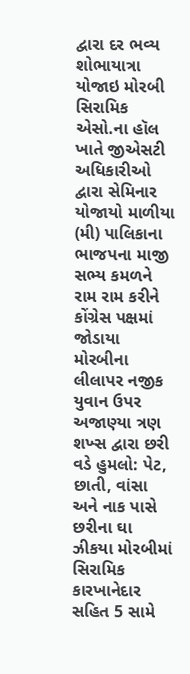દ્વારા દર ભવ્ય શોભાયાત્રા યોજાઇ મોરબી સિરામિક એસો.ના હૉલ ખાતે જીએસટી અધિકારીઓ દ્વારા સેમિનાર યોજાયો માળીયા (મી) પાલિકાના ભાજપના માજી સભ્ય કમળને રામ રામ કરીને કોંગ્રેસ પક્ષમાં જોડાયા મોરબીના લીલાપર નજીક યુવાન ઉપર અજાણ્યા ત્રણ શખ્સ દ્વારા છરી વડે હુમલો: પેટ, છાતી, વાંસા અને નાક પાસે છરીના ઘા ઝીકયા મોરબીમાં સિરામિક કારખાનેદાર સહિત 5 સામે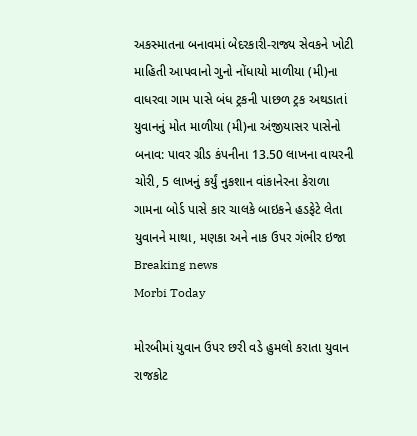અકસ્માતના બનાવમાં બેદરકારી-રાજ્ય સેવકને ખોટી માહિતી આપવાનો ગુનો નોંધાયો માળીયા (મી)ના વાધરવા ગામ પાસે બંધ ટ્રકની પાછળ ટ્રક અથડાતાં યુવાનનું મોત માળીયા (મી)ના અંજીયાસર પાસેનો બનાવ: પાવર ગ્રીડ કંપનીના 13.50 લાખના વાયરની ચોરી, 5 લાખનું કર્યું નુકશાન વાંકાનેરના કેરાળા ગામના બોર્ડ પાસે કાર ચાલકે બાઇકને હડફેટે લેતા યુવાનને માથા, મણકા અને નાક ઉપર ગંભીર ઇજા
Breaking news
Morbi Today

મોરબીમાં યુવાન ઉપર છરી વડે હુમલો કરાતા યુવાન રાજકોટ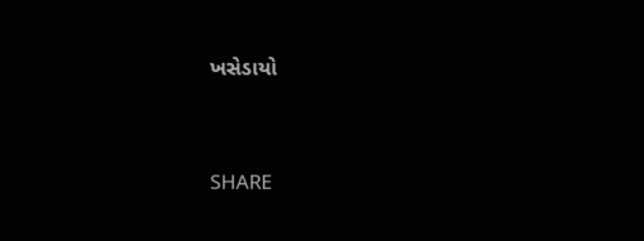ખસેડાયો


SHARE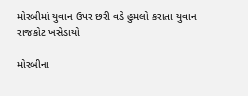મોરબીમાં યુવાન ઉપર છરી વડે હુમલો કરાતા યુવાન રાજકોટ ખસેડાયો

મોરબીના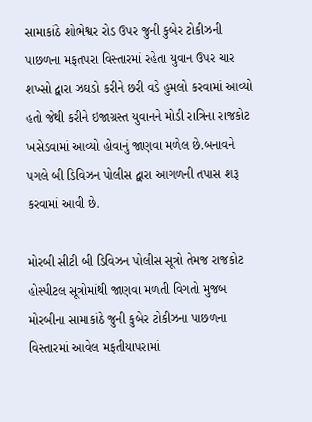સામાકાંઠે શોભેશ્વર રોડ ઉપર જુની કુબેર ટોકીઝની પાછળના મફતપરા વિસ્તારમાં રહેતા યુવાન ઉપર ચાર શખ્સો દ્વારા ઝઘડો કરીને છરી વડે હુમલો કરવામાં આવ્યો હતો જેથી કરીને ઇજાગ્રસ્ત યુવાનને મોડી રાત્રિના રાજકોટ ખસેડવામાં આવ્યો હોવાનું જાણવા મળેલ છે.બનાવને પગલે બી ડિવિઝન પોલીસ દ્વારા આગળની તપાસ શરૂ કરવામાં આવી છે.

મોરબી સીટી બી ડિવિઝન પોલીસ સૂત્રો તેમજ રાજકોટ હોસ્પીટલ સૂત્રોમાંથી જાણવા મળતી વિગતો મુજબ મોરબીના સામાકાંઠે જુની કુબેર ટોકીઝના પાછળના વિસ્તારમાં આવેલ મફતીયાપરામાં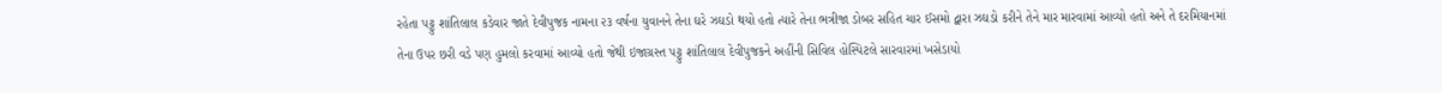રહેતા પટ્ટુ શાંતિલાલ કડેવાર જાતે દેવીપુજક નામના ૨૩ વર્ષના યુવાનને તેના ઘરે ઝઘડો થયો હતો ત્યારે તેના ભત્રીજા ડોબર સહિત ચાર ઈસમો દ્વારા ઝઘડો કરીને તેને માર મારવામાં આવ્યો હતો અને તે દરમિયાનમાં તેના ઉપર છરી વડે પણ હુમલો કરવામાં આવ્યો હતો જેથી ઇજાગ્રસ્ત પટ્ટુ શાંતિલાલ દેવીપુજકને અહીંની સિવિલ હોસ્પિટલે સારવારમાં ખસેડાયો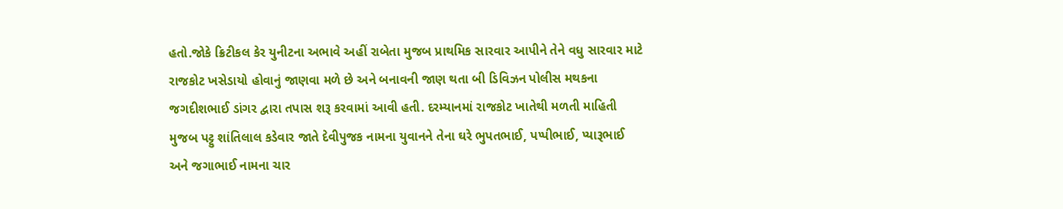હતો.જોકે ક્રિટીકલ કેર યુનીટના અભાવે અહીં રાબેતા મુજબ પ્રાથમિક સારવાર આપીને તેને વધુ સારવાર માટે રાજકોટ ખસેડાયો હોવાનું જાણવા મળે છે અને બનાવની જાણ થતા બી ડિવિઝન પોલીસ મથકના જગદીશભાઈ ડાંગર દ્વારા તપાસ શરૂ કરવામાં આવી હતી. દરમ્યાનમાં રાજકોટ ખાતેથી મળતી માહિતી મુજબ પટ્ટુ શાંતિલાલ કડેવાર જાતે દેવીપુજક નામના યુવાનને તેના ઘરે ભુપતભાઈ, પપ્પીભાઈ, પ્યારૂભાઈ અને જગાભાઈ નામના ચાર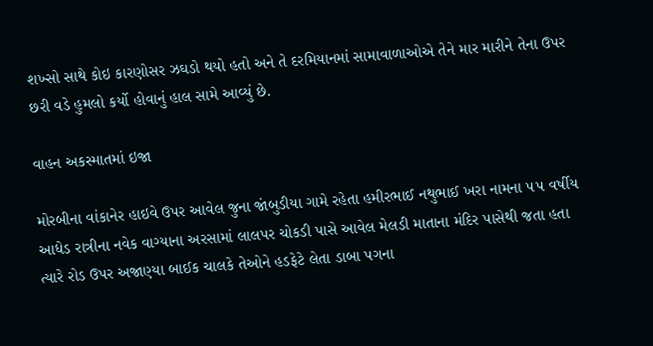શખ્સો સાથે કોઇ કારણોસર ઝઘડો થયો હતો અને તે દરમિયાનમાં સામાવાળાઓએ તેને માર મારીને તેના ઉપર છરી વડે હુમલો કર્યો હોવાનું હાલ સામે આવ્યું છે.

વાહન અકસ્માતમાં ઇજા

મોરબીના વાંકાનેર હાઇવે ઉપર આવેલ જુના જાંબુડીયા ગામે રહેતા હમીરભાઈ નથુભાઈ ખરા નામના ૫૫ વર્ષીય આધેડ રાત્રીના નવેક વાગ્યાના અરસામાં લાલપર ચોકડી પાસે આવેલ મેલડી માતાના મંદિર પાસેથી જતા હતા ત્યારે રોડ ઉપર અજાણ્યા બાઈક ચાલકે તેઓને હડફેટે લેતા ડાબા પગના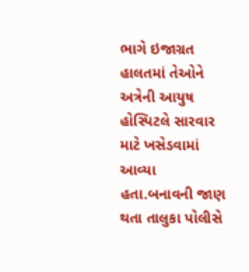ભાગે ઇજાગ્રત હાલતમાં તેઓને અત્રેની આયુષ હોસ્પિટલે સારવાર માટે ખસેડવામાં આવ્યા હતા.બનાવની જાણ થતા તાલુકા પોલીસે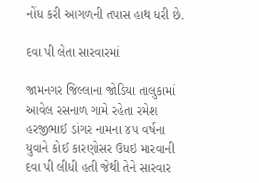નોંધ કરી આગળની તપાસ હાથ ધરી છે.

દવા પી લેતા સારવારમાં

જામનગર જિલ્લાના જોડિયા તાલુકામાં આવેલ રસનાળ ગામે રહેતા રમેશ હરજીભાઈ ડાંગર નામના ૪૫ વર્ષના યુવાને કોઈ કારણોસર ઉધઇ મારવાની દવા પી લીધી હતી જેથી તેને સારવાર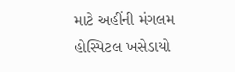માટે અહીંની મંગલમ હોસ્પિટલ ખસેડાયો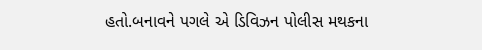હતો.બનાવને પગલે એ ડિવિઝન પોલીસ મથકના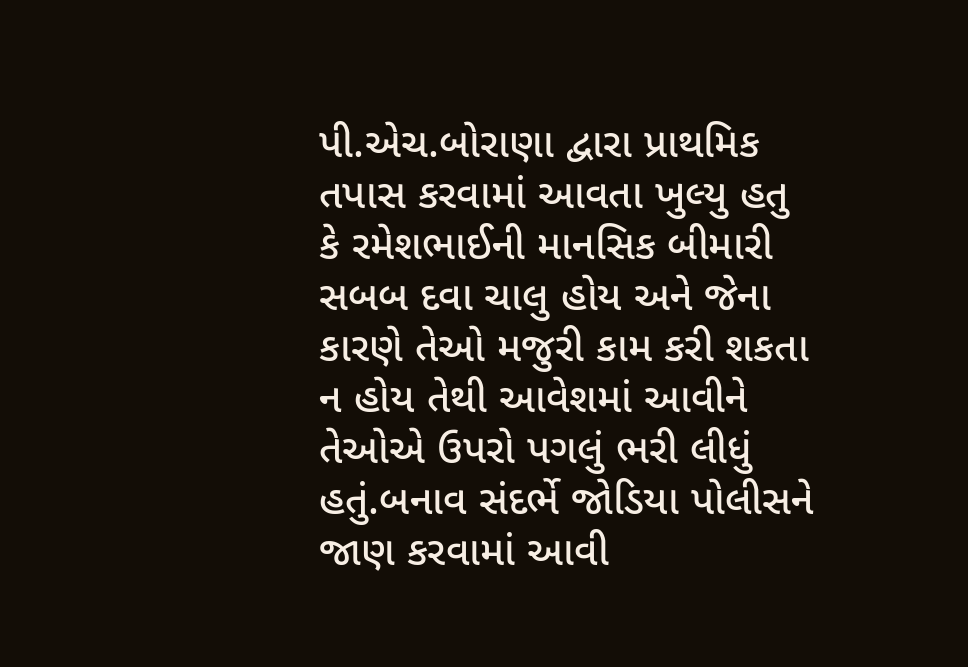પી.એચ.બોરાણા દ્વારા પ્રાથમિક તપાસ કરવામાં આવતા ખુલ્યુ હતુ કે રમેશભાઈની માનસિક બીમારી સબબ દવા ચાલુ હોય અને જેના કારણે તેઓ મજુરી કામ કરી શકતા ન હોય તેથી આવેશમાં આવીને તેઓએ ઉપરો પગલું ભરી લીધું હતું.બનાવ સંદર્ભે જોડિયા પોલીસને જાણ કરવામાં આવી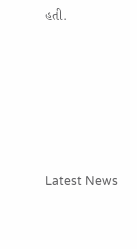હતી.






Latest News